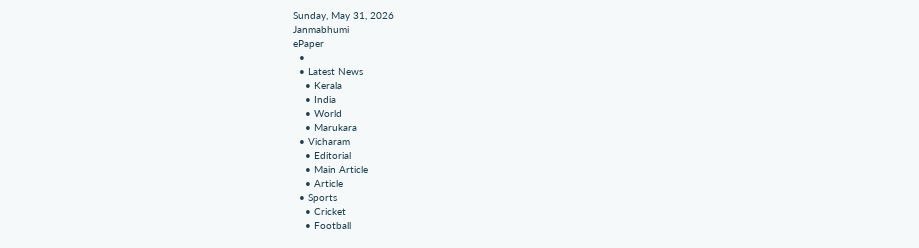Sunday, May 31, 2026
Janmabhumi
ePaper
  •
  • Latest News
    • Kerala
    • India
    • World
    • Marukara
  • Vicharam
    • Editorial
    • Main Article
    • Article
  • Sports
    • Cricket
    • Football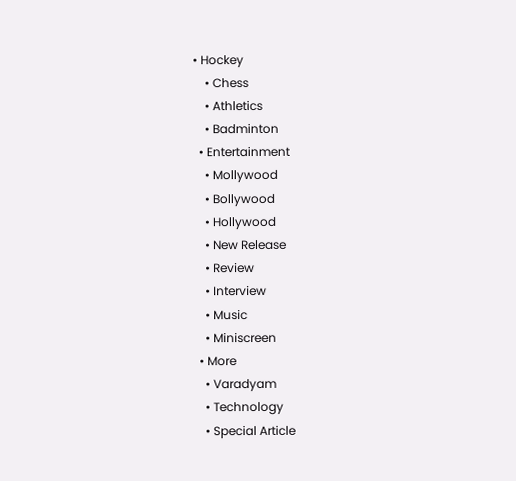• Hockey
    • Chess
    • Athletics
    • Badminton
  • Entertainment
    • Mollywood
    • Bollywood
    • Hollywood
    • New Release
    • Review
    • Interview
    • Music
    • Miniscreen
  • More
    • Varadyam
    • Technology
    • Special Article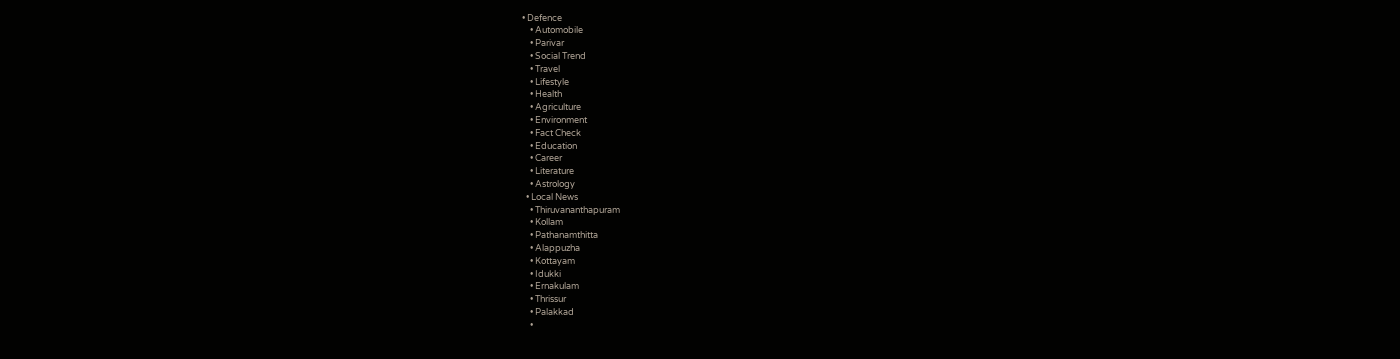• Defence
    • Automobile
    • Parivar
    • Social Trend
    • Travel
    • Lifestyle
    • Health
    • Agriculture
    • Environment
    • Fact Check
    • Education
    • Career
    • Literature
    • Astrology
  • Local News
    • Thiruvananthapuram
    • Kollam
    • Pathanamthitta
    • Alappuzha
    • Kottayam
    • Idukki
    • Ernakulam
    • Thrissur
    • Palakkad
    •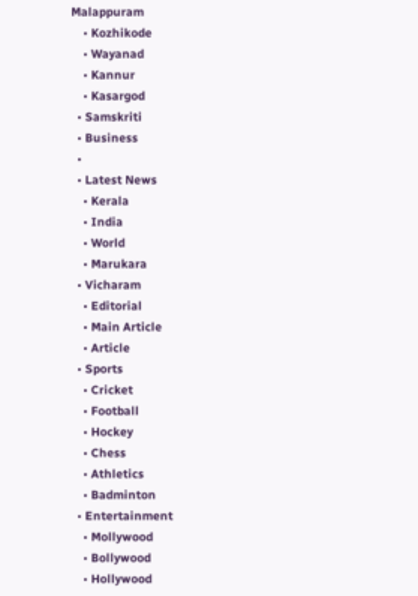Malappuram
    • Kozhikode
    • Wayanad
    • Kannur
    • Kasargod
  • Samskriti
  • Business
  •
  • Latest News
    • Kerala
    • India
    • World
    • Marukara
  • Vicharam
    • Editorial
    • Main Article
    • Article
  • Sports
    • Cricket
    • Football
    • Hockey
    • Chess
    • Athletics
    • Badminton
  • Entertainment
    • Mollywood
    • Bollywood
    • Hollywood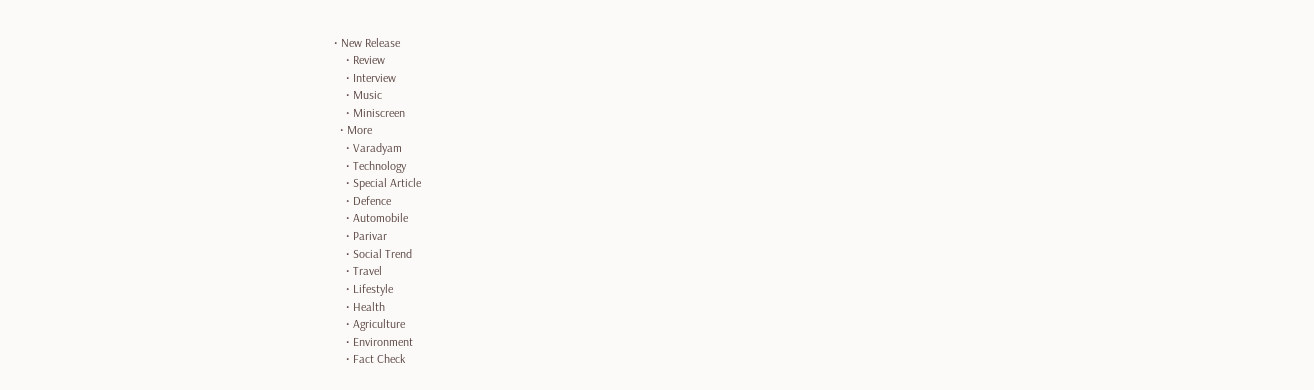• New Release
    • Review
    • Interview
    • Music
    • Miniscreen
  • More
    • Varadyam
    • Technology
    • Special Article
    • Defence
    • Automobile
    • Parivar
    • Social Trend
    • Travel
    • Lifestyle
    • Health
    • Agriculture
    • Environment
    • Fact Check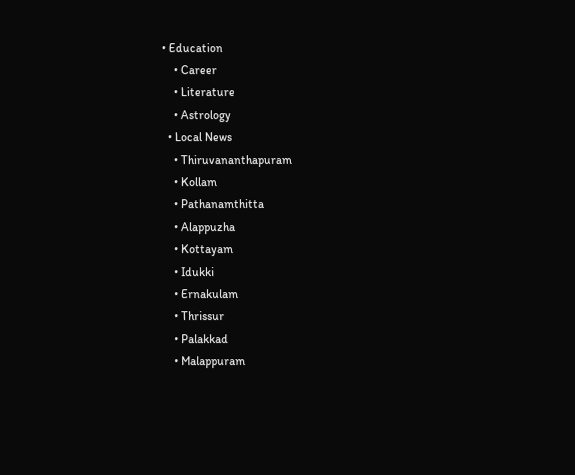• Education
    • Career
    • Literature
    • Astrology
  • Local News
    • Thiruvananthapuram
    • Kollam
    • Pathanamthitta
    • Alappuzha
    • Kottayam
    • Idukki
    • Ernakulam
    • Thrissur
    • Palakkad
    • Malappuram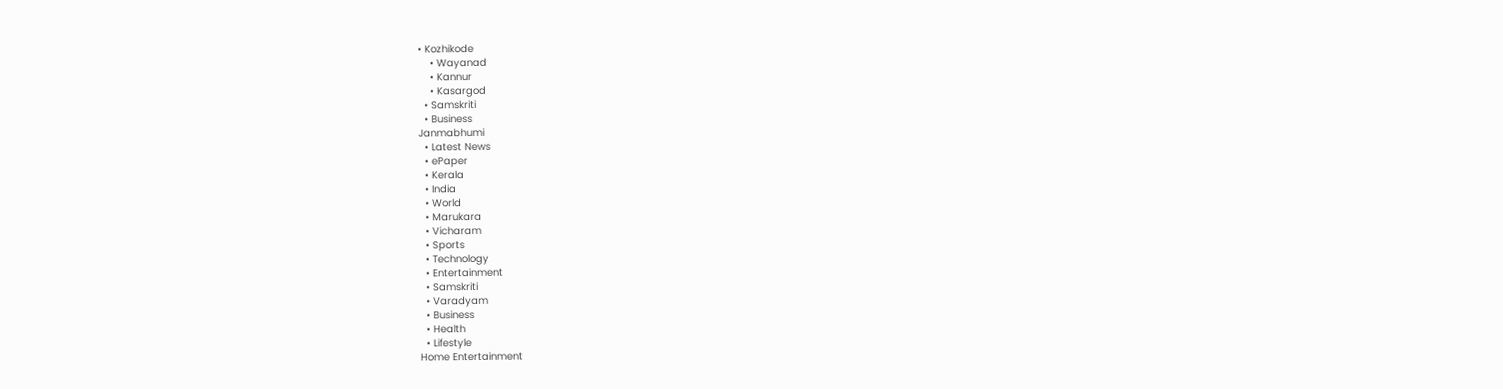• Kozhikode
    • Wayanad
    • Kannur
    • Kasargod
  • Samskriti
  • Business
Janmabhumi
  • Latest News
  • ePaper
  • Kerala
  • India
  • World
  • Marukara
  • Vicharam
  • Sports
  • Technology
  • Entertainment
  • Samskriti
  • Varadyam
  • Business
  • Health
  • Lifestyle
Home Entertainment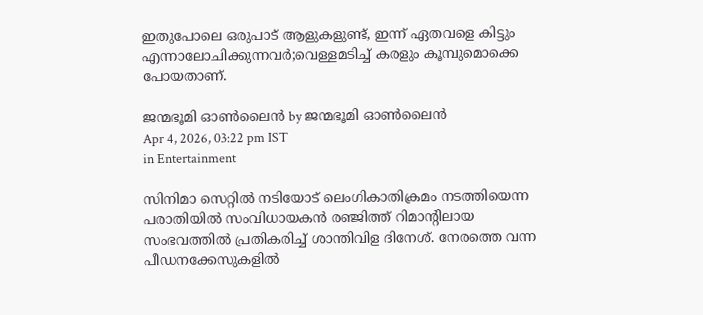ഇതുപോലെ ഒരുപാട് ആളുകളുണ്ട്, ഇന്ന് ഏതവളെ കിട്ടും എന്നാലോചിക്കുന്നവർ;വെള്ളമടിച്ച് കരളും കൂമ്പുമൊക്കെ പോയതാണ്.

ജന്മഭൂമി ഓണ്‍ലൈന്‍ by ജന്മഭൂമി ഓണ്‍ലൈന്‍
Apr 4, 2026, 03:22 pm IST
in Entertainment

സിനിമാ സെറ്റിൽ നടിയോട് ലെംഗികാതിക്രമം നടത്തിയെന്ന പരാതിയിൽ സംവിധായകൻ രഞ്ജിത്ത് റിമാന്റിലായ സംഭവത്തിൽ പ്രതികരിച്ച് ശാന്തിവിള ദിനേശ്. നേരത്തെ വന്ന പീഡനക്കേസുകളിൽ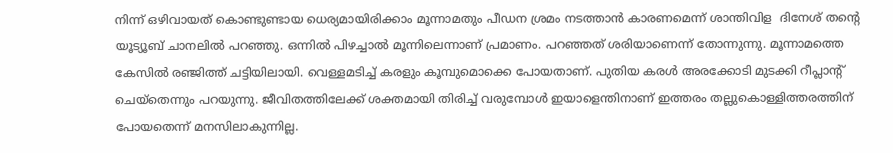നിന്ന് ഒഴിവായത് കൊണ്ടുണ്ടായ ധെര്യമായിരിക്കാം മൂന്നാമതും പീഡന ശ്രമം നടത്താൻ കാരണമെന്ന് ശാന്തിവിള  ദിനേശ് തന്റെ യൂട്യൂബ് ചാനലിൽ പറഞ്ഞു. ഒന്നിൽ പിഴച്ചാൽ മൂന്നിലെന്നാണ് പ്രമാണം. പറഞ്ഞത് ശരിയാണെന്ന് തോന്നുന്നു. മൂന്നാമത്തെ കേസിൽ രഞ്ജിത്ത് ചട്ടിയിലായി. വെള്ളമടിച്ച് കരളും കൂമ്പുമൊക്കെ പോയതാണ്. പുതിയ കരൾ അരക്കോടി മുടക്കി റീപ്ലാന്റ് ചെയ്തെന്നും പറയുന്നു. ജീവിതത്തിലേക്ക് ശക്തമായി തിരിച്ച് വരുമ്പോൾ ഇയാളെന്തിനാണ് ഇത്തരം തല്ലുകൊള്ളിത്തരത്തിന് പോയതെന്ന് മനസിലാകുന്നില്ല.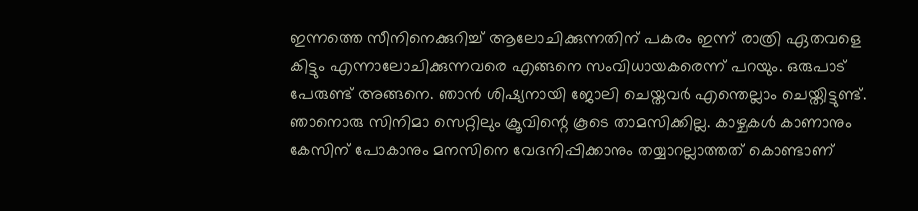ഇന്നത്തെ സീനിനെക്കുറിച്ച് ആലോചിക്കുന്നതിന് പകരം ഇന്ന് രാത്രി ഏതവളെ കിട്ടും എന്നാലോചിക്കുന്നവരെ എങ്ങനെ സംവിധായകരെന്ന് പറയും. ഒരുപാട് പേരുണ്ട് അങ്ങനെ. ഞാൻ ശിഷ്യനായി ജോലി ചെയ്തവർ എന്തെല്ലാം ചെയ്തിട്ടുണ്ട്. ഞാനൊരു സിനിമാ സെറ്റിലും ക്രൂവിന്റെ കൂടെ താമസിക്കില്ല. കാഴ്ചകൾ കാണാനും കേസിന് പോകാനും മനസിനെ വേദനിപ്പിക്കാനും തയ്യാറല്ലാത്തത് കൊണ്ടാണ്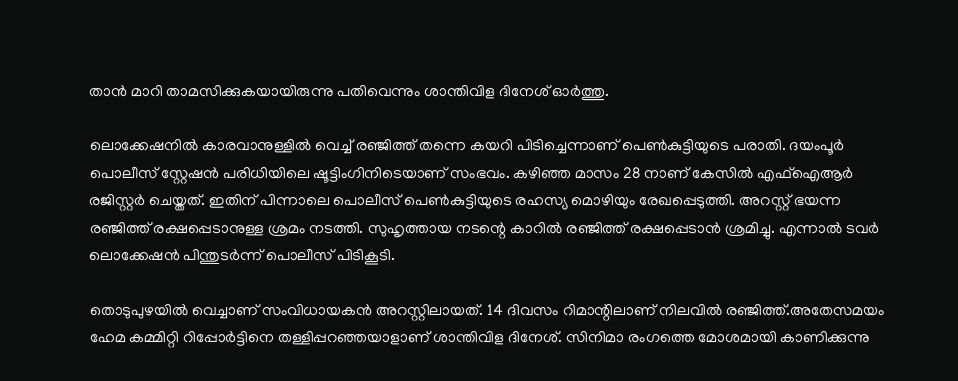താൻ മാറി താമസിക്കുകയായിരുന്നു പതിവെന്നും ശാന്തിവിള ദിനേശ് ഓർത്തു.

ലൊക്കേഷനിൽ കാരവാനുള്ളിൽ വെച്ച് രഞ്ജിത്ത് തന്നെ കയറി പിടിച്ചെന്നാണ് പെൺകുട്ടിയുടെ പരാതി. ദയംപൂർ പൊലീസ് സ്റ്റേഷൻ പരിധിയിലെ ഷൂട്ടിംഗിനിടെയാണ് സംഭവം. കഴിഞ്ഞ മാസം 28 നാണ് കേസിൽ എഫ്ഐആർ രജിസ്റ്റർ ചെയ്തത്. ഇതിന് പിന്നാലെ പൊലീസ് പെൺകുട്ടിയുടെ രഹസ്യ മൊഴിയും രേഖപ്പെടുത്തി. അറസ്റ്റ് ഭയന്ന രഞ്ജിത്ത് രക്ഷപ്പെടാനുള്ള ശ്രമം നടത്തി. സുഹൃത്തായ നടന്റെ കാറിൽ രഞ്ജിത്ത് രക്ഷപ്പെടാൻ ശ്രമിച്ചു. എന്നാൽ ടവർ ലൊക്കേഷൻ പിന്തുടർന്ന് പൊലീസ് പിടികൂടി.

തൊടുപുഴയിൽ വെച്ചാണ് സംവിധായകൻ അറസ്റ്റിലായത്. 14 ദിവസം റിമാന്റിലാണ് നിലവിൽ രഞ്ജിത്ത്.അതേസമയം ഹേമ കമ്മിറ്റി റിപ്പോർട്ടിനെ തള്ളിപ്പറഞ്ഞയാളാണ് ശാന്തിവിള ദിനേശ്. സിനിമാ രംഗത്തെ മോശമായി കാണിക്കുന്നു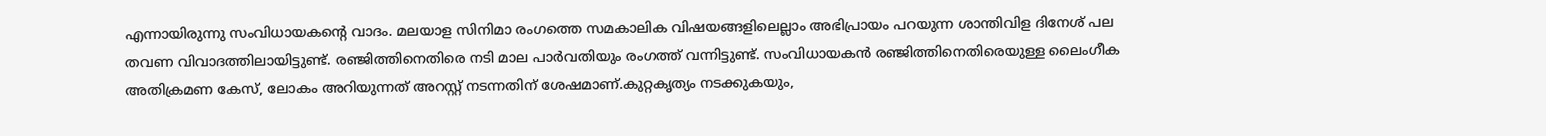എന്നായിരുന്നു സംവിധായകന്റെ വാദം. മലയാള സിനിമാ രംഗത്തെ സമകാലിക വിഷയങ്ങളിലെല്ലാം അഭിപ്രായം പറയുന്ന ശാന്തിവിള ദിനേശ് പല തവണ വിവാദത്തിലായിട്ടുണ്ട്. രഞ്ജിത്തിനെതിരെ നടി മാല പാർവതിയും രംഗത്ത് വന്നി‌ട്ടുണ്ട്. സംവിധായകൻ രഞ്ജിത്തിനെതിരെയുള്ള ലൈംഗീക അതിക്രമണ കേസ്, ലോകം അറിയുന്നത് അറസ്റ്റ് നടന്നതിന് ശേഷമാണ്.കുറ്റകൃത്യം നടക്കുകയും,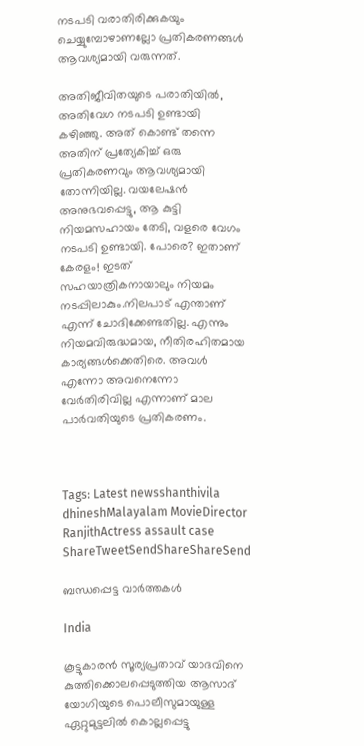നടപടി വരാതിരിക്കുകയും ചെയ്യുമ്പോഴാണല്ലോ പ്രതികരണങ്ങൾ ആവശ്യമായി വരുന്നത്.

അതിജീവിതയുടെ പരാതിയിൽ, അതിവേഗ നടപടി ഉണ്ടായി കഴിഞ്ഞു. അത് കൊണ്ട് തന്നെ അതിന് പ്രത്യേകിച്ച് ഒരു പ്രതികരണവും ആവശ്യമായി തോന്നിയില്ല. വയലേഷൻ അനുഭവപ്പെട്ടു, ആ കുട്ടി നിയമസഹായം തേടി, വളരെ വേഗം നടപടി ഉണ്ടായി. പോരെ? ഇതാണ് കേരളം! ഇടത് സഹയാത്രികനായാലും നിയമം നടപ്പിലാകും.നിലപാട് എന്താണ് എന്ന് ചോദിക്കേണ്ടതില്ല. എന്നും നിയമവിരുദ്ധമായ, നീതിരഹിതമായ കാര്യങ്ങൾക്കെതിരെ. അവൾ എന്നോ അവനെന്നോ വേർതിരിവില്ല എന്നാണ് മാല പാർവതിയുടെ പ്രതികരണം.



Tags: Latest newsshanthivila dhineshMalayalam MovieDirector RanjithActress assault case
ShareTweetSendShareShareSend

ബന്ധപ്പെട്ട വാര്‍ത്തകള്‍

India

കൂട്ടുകാരന്‍ സൂര്യപ്രതാവ് യാദവിനെ കുത്തിക്കൊലപ്പെടുത്തിയ ആസാദ് യോഗിയുടെ പൊലീസുമായുള്ള ഏറ്റുമുട്ടലില്‍ കൊല്ലപ്പെട്ടു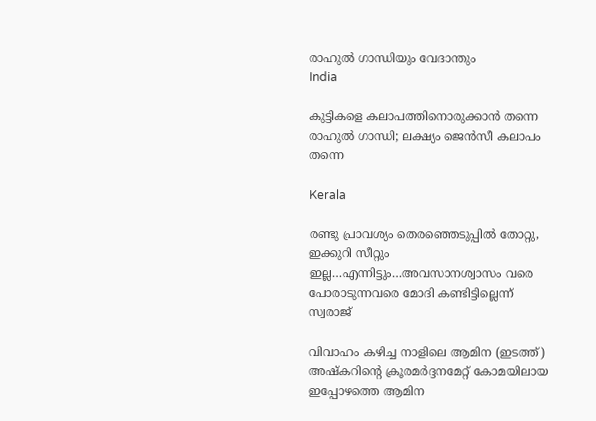രാഹുല്‍ ഗാന്ധിയും വേദാന്തും
India

കുട്ടികളെ കലാപത്തിനൊരുക്കാന്‍ തന്നെ രാഹുല്‍ ഗാന്ധി; ലക്ഷ്യം ജെന്‍സീ കലാപം തന്നെ

Kerala

രണ്ടു പ്രാവശ്യം തെരഞ്ഞെടുപ്പില്‍ തോറ്റു, ഇക്കുറി സീറ്റും ഇല്ല…എന്നിട്ടും…അവസാനശ്വാസം വരെ പോരാടുന്നവരെ മോദി കണ്ടിട്ടില്ലെന്ന് സ്വരാജ്

വിവാഹം കഴിച്ച നാളിലെ ആമിന (ഇടത്ത്) അഷ്കറിന്‍റെ ക്രൂരമര്‍ദ്ദനമേറ്റ് കോമയിലായ ഇപ്പോഴത്തെ ആമിന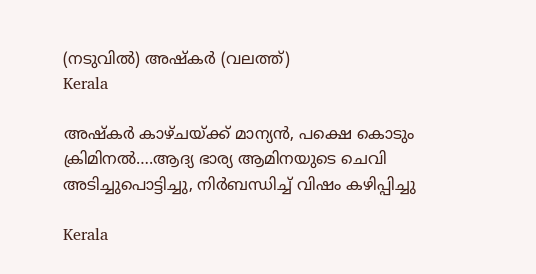(നടുവില്‍) അഷ്കര്‍ (വലത്ത്)
Kerala

അഷ്കര്‍ കാഴ്ചയ്‌ക്ക് മാന്യന്‍, പക്ഷെ കൊടും ക്രിമിനല്‍….ആദ്യ ഭാര്യ ആമിനയുടെ ചെവി അടിച്ചുപൊട്ടിച്ചു, നിര്‍ബന്ധിച്ച് വിഷം കഴിപ്പിച്ചു

Kerala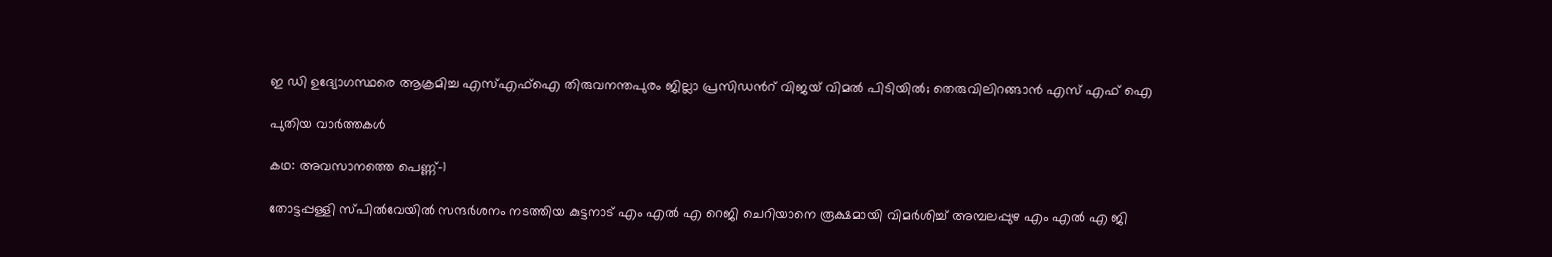ഇ ഡി ഉദ്യോഗസ്ഥരെ ആക്രമിച്ച എസ്എഫ്ഐ തിരുവനന്തപുരം ജില്ലാ പ്രസിഡന്‍റ് വിജയ് വിമൽ പിടിയിൽ; തെരുവിലിറങ്ങാന്‍ എസ് എഫ് ഐ

പുതിയ വാര്‍ത്തകള്‍

കഥ: അവസാനത്തെ പെണ്ണ്-1

തോട്ടപ്പള്ളി സ്പില്‍വേയില്‍ സന്ദര്‍ശനം നടത്തിയ കുട്ടനാട് എം എല്‍ എ റെജി ചെറിയാനെ രൂക്ഷമായി വിമര്‍ശിച്ച് അമ്പലപ്പുഴ എം എല്‍ എ ജി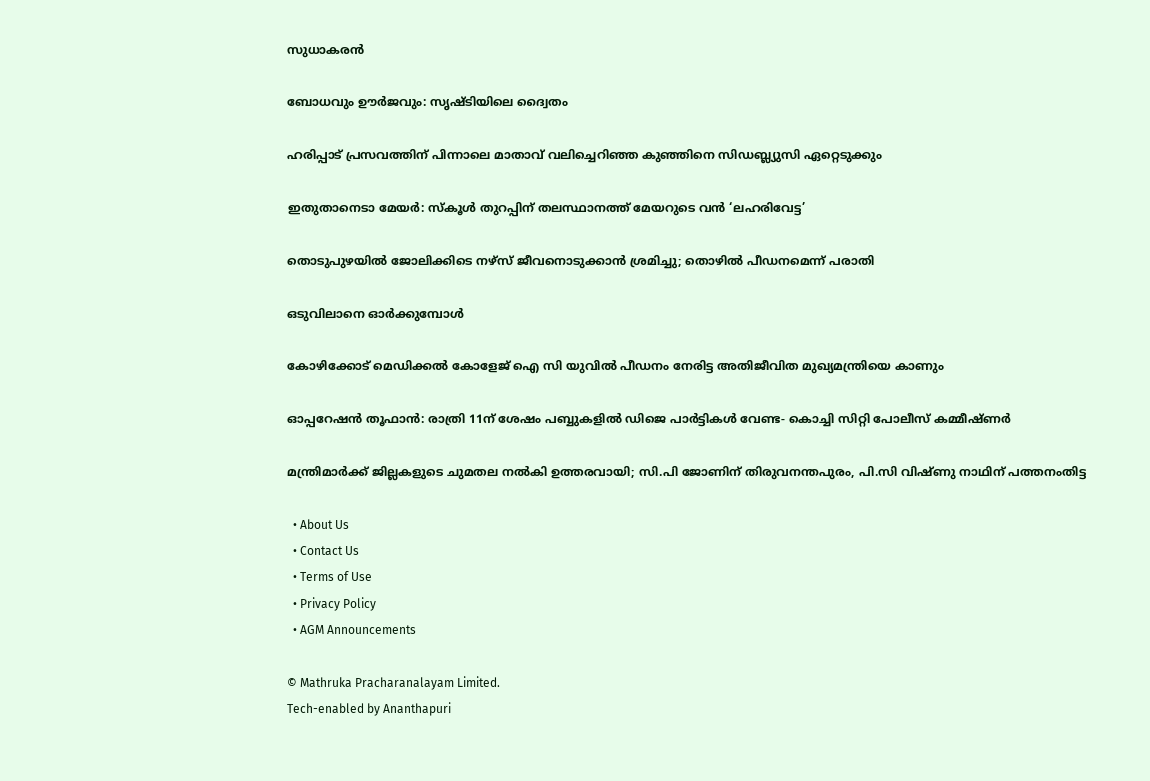സുധാകരന്‍

ബോധവും ഊര്‍ജവും: സൃഷ്ടിയിലെ ദ്വൈതം

ഹരിപ്പാട് പ്രസവത്തിന് പിന്നാലെ മാതാവ് വലിച്ചെറിഞ്ഞ കുഞ്ഞിനെ സിഡബ്ല്യുസി ഏറ്റെടുക്കും

ഇതുതാനെടാ മേയർ: സ്‌കൂൾ തുറപ്പിന് തലസ്ഥാനത്ത് മേയറുടെ വൻ ‘ലഹരിവേട്ട’

തൊടുപുഴയിൽ ജോലിക്കിടെ നഴ്സ് ജീവനൊടുക്കാൻ ശ്രമിച്ചു; തൊഴിൽ പീഡനമെന്ന് പരാതി

ഒടുവിലാനെ ഓര്‍ക്കുമ്പോള്‍

കോഴിക്കോട് മെഡിക്കല്‍ കോളേജ് ഐ സി യുവില്‍ പീഡനം നേരിട്ട അതിജീവിത മുഖ്യമന്ത്രിയെ കാണും

ഓപ്പറേഷന്‍ തൂഫാന്‍: രാത്രി 11ന് ശേഷം പബ്ബുകളില്‍ ഡിജെ പാര്‍ട്ടികള്‍ വേണ്ട- കൊച്ചി സിറ്റി പോലീസ് കമ്മീഷ്ണർ

മന്ത്രിമാർക്ക് ജില്ലകളുടെ ചുമതല നൽകി ഉത്തരവായി; സി.പി ജോണിന് തിരുവനന്തപുരം, പി.സി വിഷ്ണു നാഥിന് പത്തനംതിട്ട

  • About Us
  • Contact Us
  • Terms of Use
  • Privacy Policy
  • AGM Announcements

© Mathruka Pracharanalayam Limited.
Tech-enabled by Ananthapuri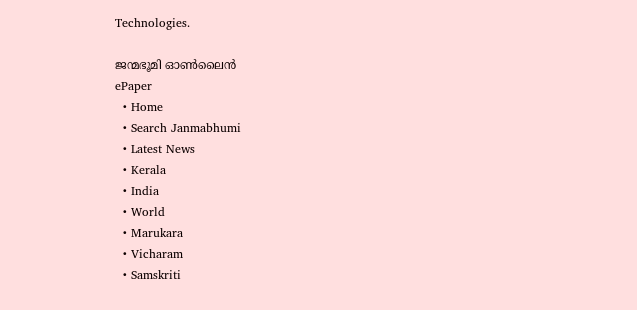Technologies.

ജന്മഭൂമി ഓണ്‍ലൈന്‍
ePaper
  • Home
  • Search Janmabhumi
  • Latest News
  • Kerala
  • India
  • World
  • Marukara
  • Vicharam
  • Samskriti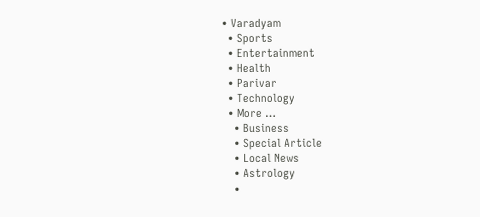• Varadyam
  • Sports
  • Entertainment
  • Health
  • Parivar
  • Technology
  • More …
    • Business
    • Special Article
    • Local News
    • Astrology
    •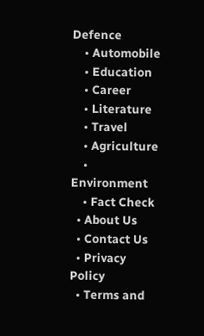Defence
    • Automobile
    • Education
    • Career
    • Literature
    • Travel
    • Agriculture
    • Environment
    • Fact Check
  • About Us
  • Contact Us
  • Privacy Policy
  • Terms and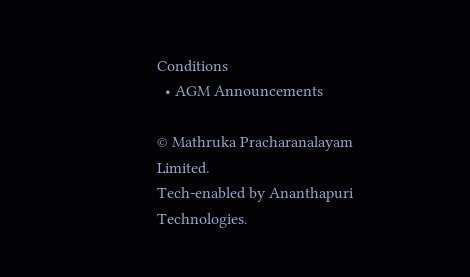Conditions
  • AGM Announcements

© Mathruka Pracharanalayam Limited.
Tech-enabled by Ananthapuri Technologies.